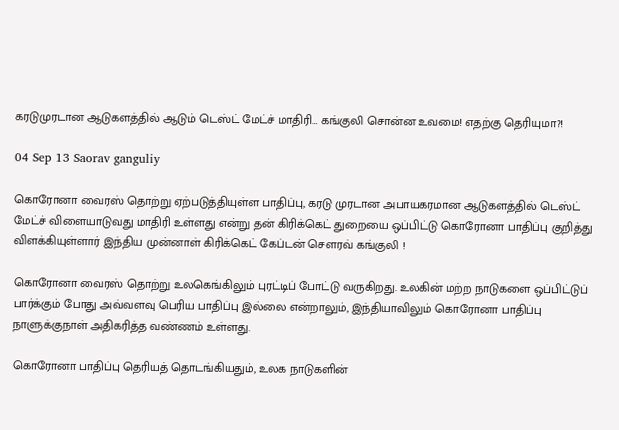கரடுமுரடான ஆடுகளத்தில் ஆடும் டெஸ்ட் மேட்ச் மாதிரி… கங்குலி சொன்ன உவமை! எதற்கு தெரியுமா?!

04 Sep 13 Saorav ganguliy

கொரோனா வைரஸ் தொற்று ஏற்படுத்தியுள்ள பாதிப்பு, கரடு முரடான அபாயகரமான ஆடுகளத்தில் டெஸ்ட் மேட்ச் விளையாடுவது மாதிரி உள்ளது என்று தன் கிரிக்கெட் துறையை ஒப்பிட்டு கொரோனா பாதிப்பு குறித்து விளக்கியுள்ளார் இந்திய முன்னாள் கிரிக்கெட் கேப்டன் சௌரவ் கங்குலி !

கொரோனா வைரஸ் தொற்று உலகெங்கிலும் புரட்டிப் போட்டு வருகிறது. உலகின் மற்ற நாடுகளை ஒப்பிட்டுப் பார்க்கும் போது அவ்வளவு பெரிய பாதிப்பு இல்லை என்றாலும், இந்தியாவிலும் கொரோனா பாதிப்பு நாளுக்குநாள் அதிகரித்த வண்ணம் உள்ளது.

கொரோனா பாதிப்பு தெரியத் தொடங்கியதும், உலக நாடுகளின்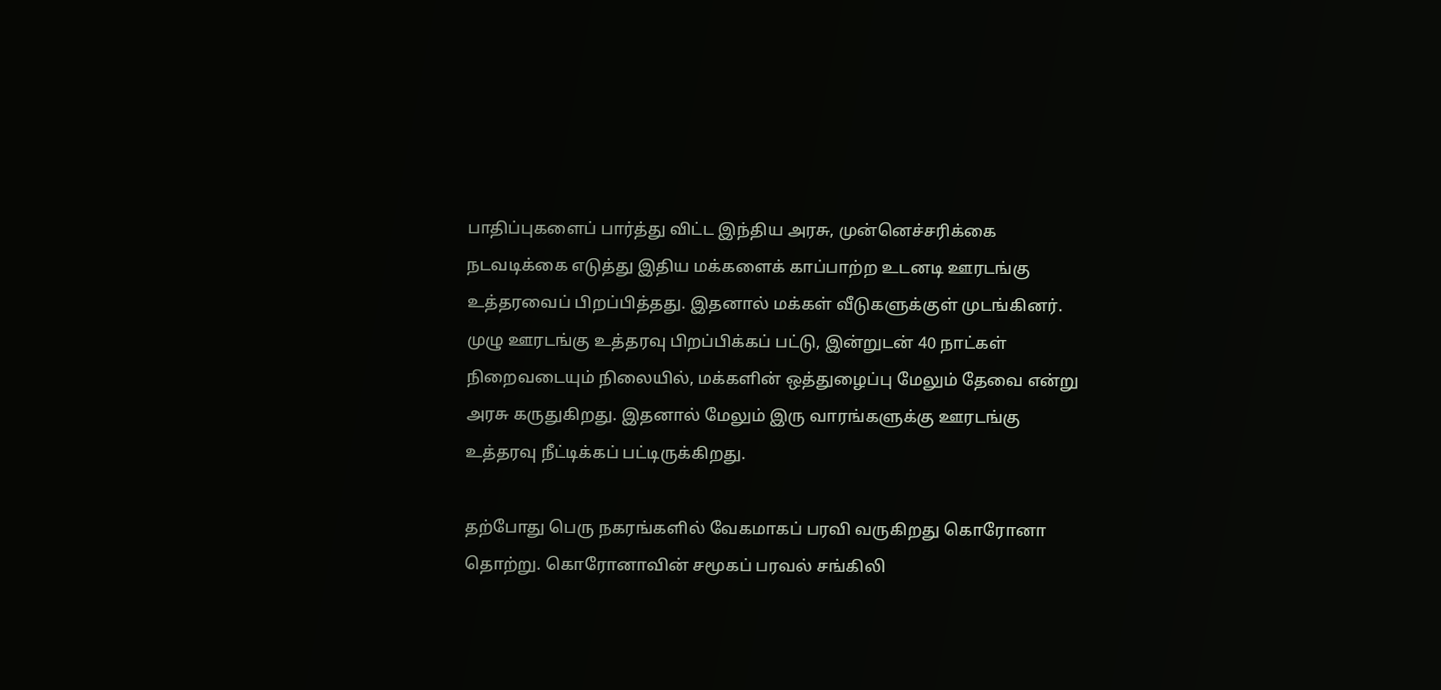பாதிப்புகளைப் பார்த்து விட்ட இந்திய அரசு, முன்னெச்சரிக்கை நடவடிக்கை எடுத்து இதிய மக்களைக் காப்பாற்ற உடனடி ஊரடங்கு உத்தரவைப் பிறப்பித்தது. இதனால் மக்கள் வீடுகளுக்குள் முடங்கினர். முழு ஊரடங்கு உத்தரவு பிறப்பிக்கப் பட்டு, இன்றுடன் 40 நாட்கள் நிறைவடையும் நிலையில், மக்களின் ஒத்துழைப்பு மேலும் தேவை என்று அரசு கருதுகிறது. இதனால் மேலும் இரு வாரங்களுக்கு ஊரடங்கு உத்தரவு நீட்டிக்கப் பட்டிருக்கிறது.

தற்போது பெரு நகரங்களில் வேகமாகப் பரவி வருகிறது கொரோனா தொற்று. கொரோனாவின் சமூகப் பரவல் சங்கிலி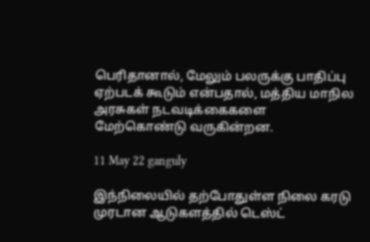பெரிதானால், மேலும் பலருக்கு பாதிப்பு ஏற்படக் கூடும் என்பதால், மத்திய மாநில அரசுகள் நடவடிக்கைகளை மேற்கொண்டு வருகின்றன.

11 May 22 ganguly

இந்நிலையில் தற்போதுள்ள நிலை கரடு முரடான ஆடுகளத்தில் டெஸ்ட்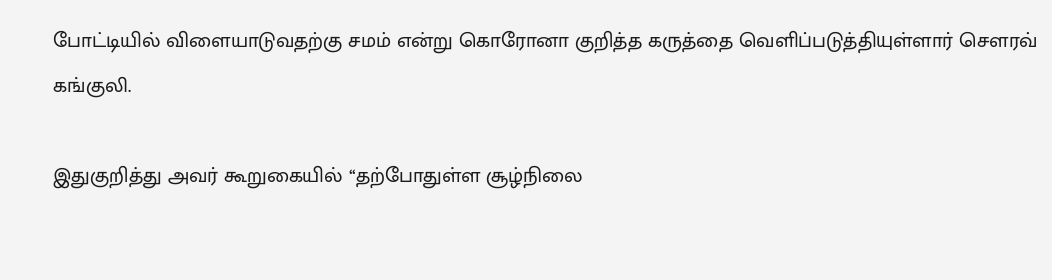போட்டியில் விளையாடுவதற்கு சமம் என்று கொரோனா குறித்த கருத்தை வெளிப்படுத்தியுள்ளார் சௌரவ் கங்குலி.

இதுகுறித்து அவர் கூறுகையில் ‘‘தற்போதுள்ள சூழ்நிலை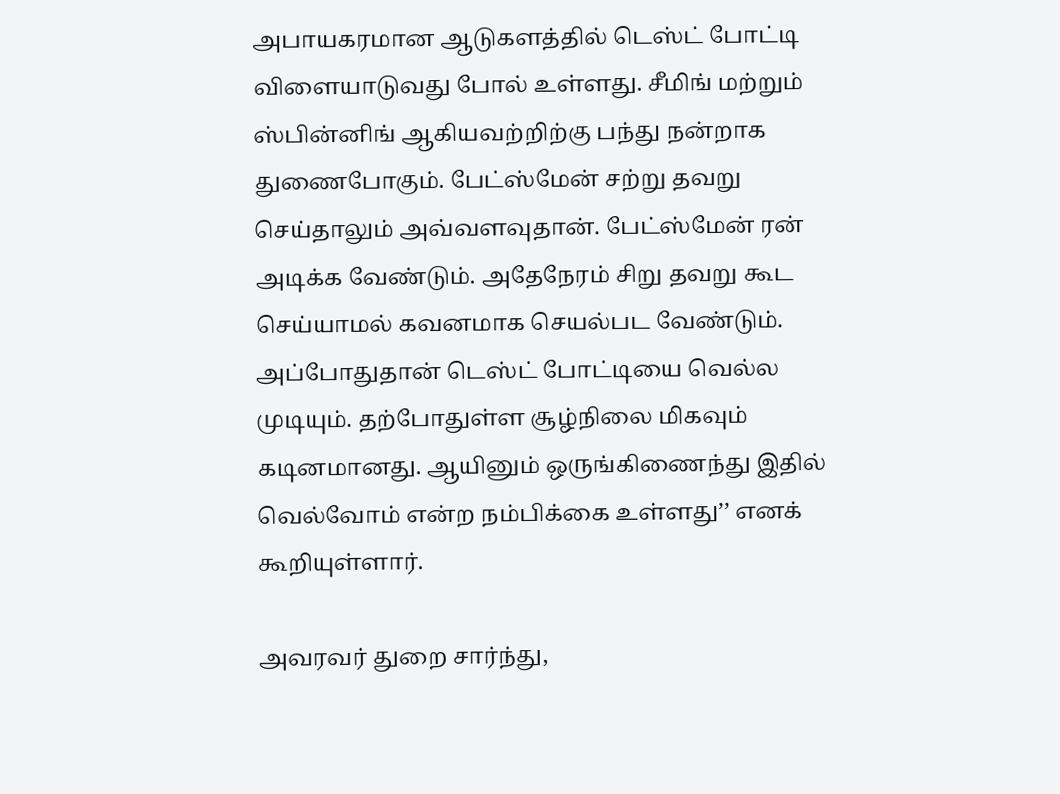அபாயகரமான ஆடுகளத்தில் டெஸ்ட் போட்டி விளையாடுவது போல் உள்ளது. சீமிங் மற்றும் ஸ்பின்னிங் ஆகியவற்றிற்கு பந்து நன்றாக துணைபோகும். பேட்ஸ்மேன் சற்று தவறு செய்தாலும் அவ்வளவுதான். பேட்ஸ்மேன் ரன் அடிக்க வேண்டும். அதேநேரம் சிறு தவறு கூட செய்யாமல் கவனமாக செயல்பட வேண்டும். அப்போதுதான் டெஸ்ட் போட்டியை வெல்ல முடியும். தற்போதுள்ள சூழ்நிலை மிகவும் கடினமானது. ஆயினும் ஒருங்கிணைந்து இதில் வெல்வோம் என்ற நம்பிக்கை உள்ளது’’ எனக் கூறியுள்ளார்.

அவரவர் துறை சார்ந்து,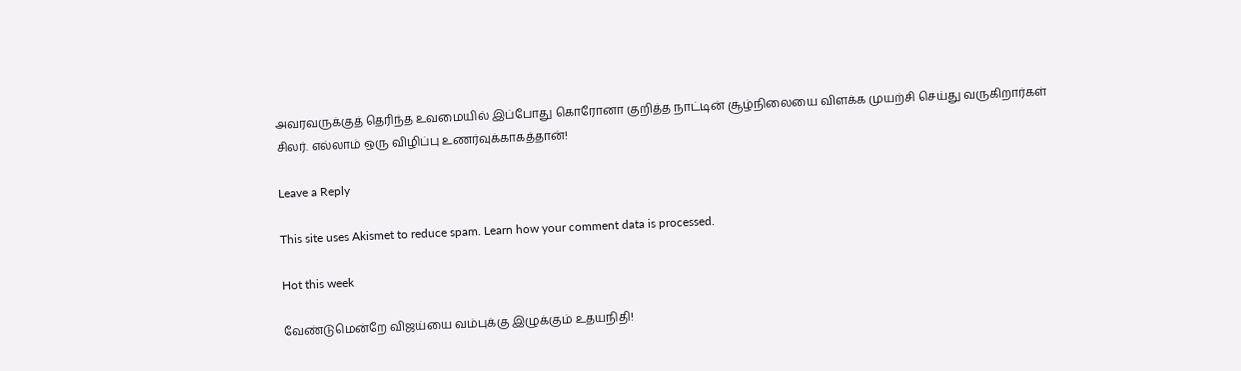அவரவருக்குத் தெரிந்த உவமையில் இப்போது கொரோனா குறித்த நாட்டின் சூழ்நிலையை விளக்க முயற்சி செய்து வருகிறார்கள் சிலர். எல்லாம் ஒரு விழிப்பு உணர்வுக்காகத்தான்!

Leave a Reply

This site uses Akismet to reduce spam. Learn how your comment data is processed.

Hot this week

வேண்டுமென்றே விஜய்யை வம்புக்கு இழுக்கும் உதயநிதி!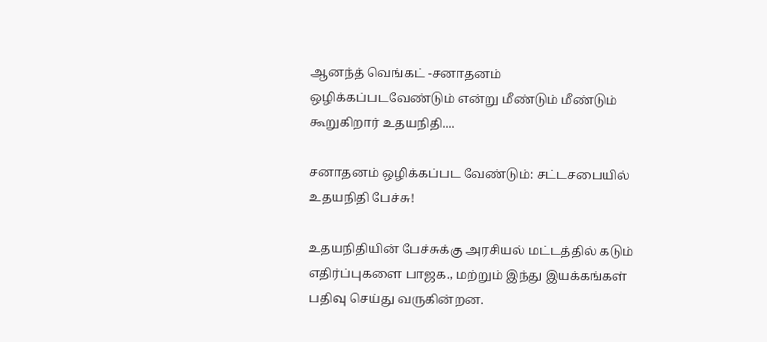ஆனந்த் வெங்கட் -சனாதனம் ஒழிக்கப்படவேண்டும் என்று மீண்டும் மீண்டும் கூறுகிறார் உதயநிதி....

சனாதனம் ஒழிக்கப்பட வேண்டும்: சட்டசபையில் உதயநிதி பேச்சு!

உதயநிதியின் பேச்சுக்கு அரசியல் மட்டத்தில் கடும் எதிர்ப்புகளை பாஜக., மற்றும் இந்து இயக்கங்கள் பதிவு செய்து வருகின்றன.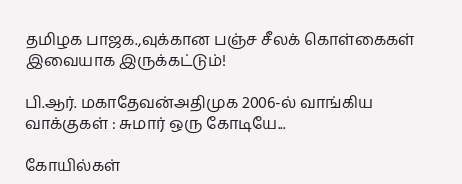தமிழக பாஜக.,வுக்கான பஞ்ச சீலக் கொள்கைகள் இவையாக இருக்கட்டும்!

பி.ஆர். மகாதேவன்அதிமுக 2006-ல் வாங்கிய வாக்குகள் : சுமார் ஒரு கோடியே...

கோயில்கள்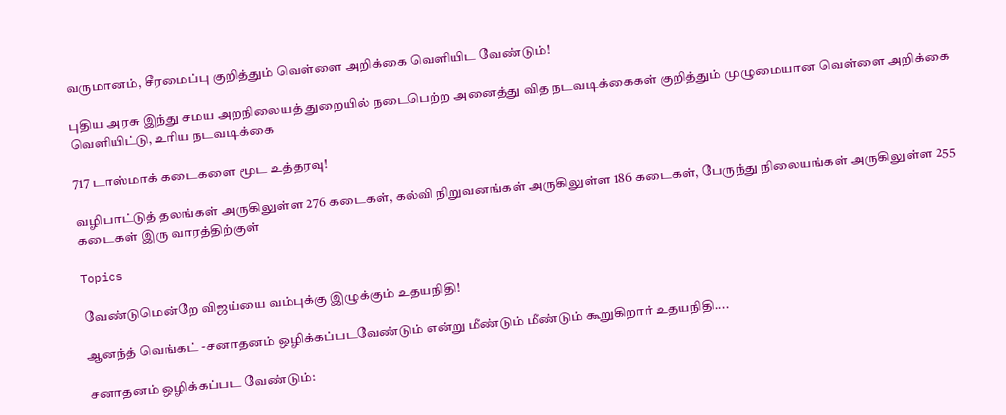வருமானம், சீரமைப்பு குறித்தும் வெள்ளை அறிக்கை வெளியிட வேண்டும்!

புதிய அரசு இந்து சமய அறநிலையத் துறையில் நடைபெற்ற அனைத்து வித நடவடிக்கைகள் குறித்தும் முழுமையான வெள்ளை அறிக்கை வெளியிட்டு, உரிய நடவடிக்கை

717 டாஸ்மாக் கடைகளை மூட உத்தரவு!

வழிபாட்டுத் தலங்கள் அருகிலுள்ள 276 கடைகள், கல்வி நிறுவனங்கள் அருகிலுள்ள 186 கடைகள், பேருந்து நிலையங்கள் அருகிலுள்ள 255 கடைகள் இரு வாரத்திற்குள்

Topics

வேண்டுமென்றே விஜய்யை வம்புக்கு இழுக்கும் உதயநிதி!

ஆனந்த் வெங்கட் -சனாதனம் ஒழிக்கப்படவேண்டும் என்று மீண்டும் மீண்டும் கூறுகிறார் உதயநிதி....

சனாதனம் ஒழிக்கப்பட வேண்டும்: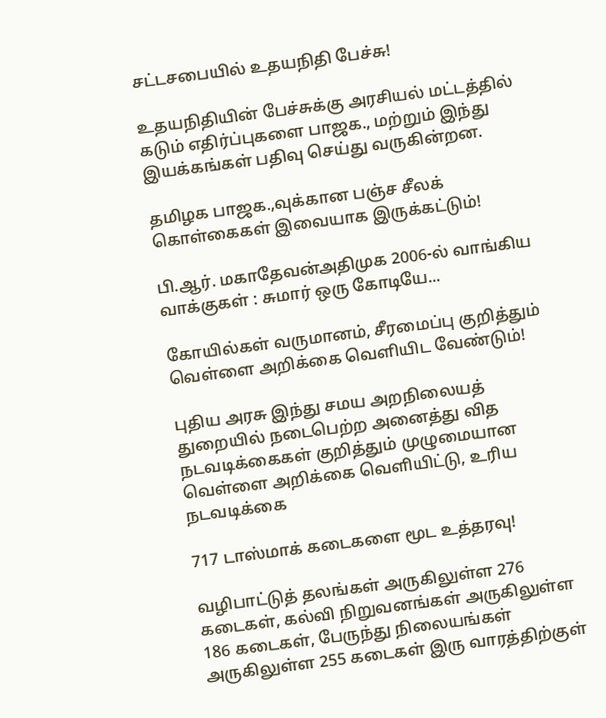சட்டசபையில் உதயநிதி பேச்சு!

உதயநிதியின் பேச்சுக்கு அரசியல் மட்டத்தில் கடும் எதிர்ப்புகளை பாஜக., மற்றும் இந்து இயக்கங்கள் பதிவு செய்து வருகின்றன.

தமிழக பாஜக.,வுக்கான பஞ்ச சீலக் கொள்கைகள் இவையாக இருக்கட்டும்!

பி.ஆர். மகாதேவன்அதிமுக 2006-ல் வாங்கிய வாக்குகள் : சுமார் ஒரு கோடியே...

கோயில்கள் வருமானம், சீரமைப்பு குறித்தும் வெள்ளை அறிக்கை வெளியிட வேண்டும்!

புதிய அரசு இந்து சமய அறநிலையத் துறையில் நடைபெற்ற அனைத்து வித நடவடிக்கைகள் குறித்தும் முழுமையான வெள்ளை அறிக்கை வெளியிட்டு, உரிய நடவடிக்கை

717 டாஸ்மாக் கடைகளை மூட உத்தரவு!

வழிபாட்டுத் தலங்கள் அருகிலுள்ள 276 கடைகள், கல்வி நிறுவனங்கள் அருகிலுள்ள 186 கடைகள், பேருந்து நிலையங்கள் அருகிலுள்ள 255 கடைகள் இரு வாரத்திற்குள்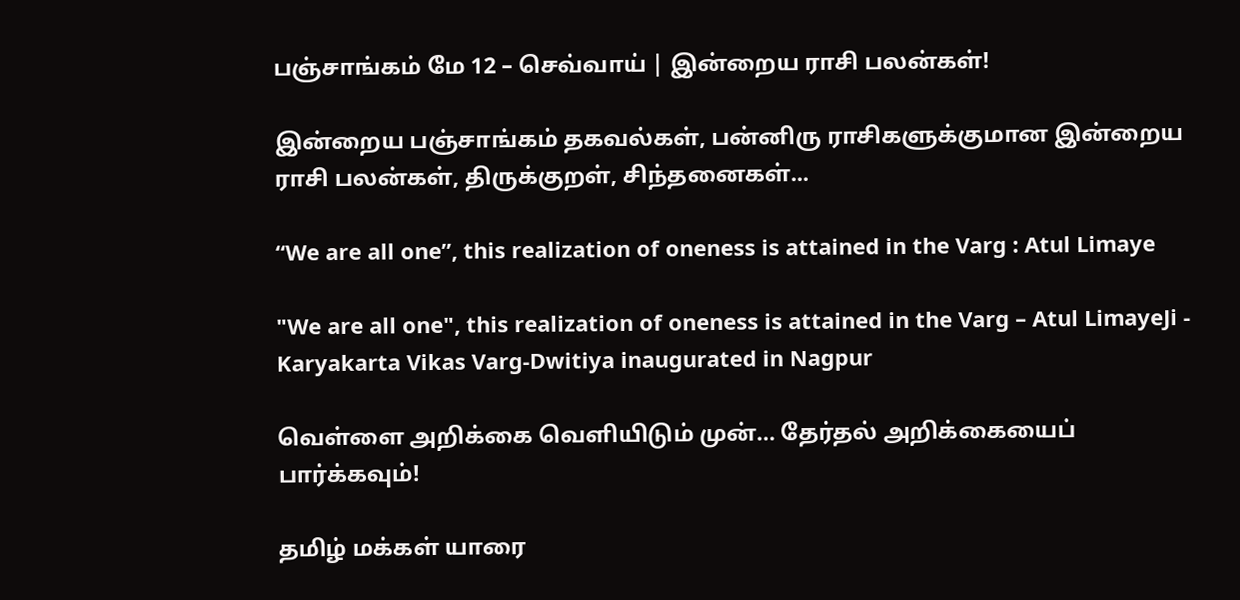பஞ்சாங்கம் மே 12 – செவ்வாய் | இன்றைய ராசி பலன்கள்!

இன்றைய பஞ்சாங்கம் தகவல்கள், பன்னிரு ராசிகளுக்குமான இன்றைய ராசி பலன்கள், திருக்குறள், சிந்தனைகள்...

“We are all one”, this realization of oneness is attained in the Varg : Atul Limaye

"We are all one", this realization of oneness is attained in the Varg – Atul LimayeJi - Karyakarta Vikas Varg-Dwitiya inaugurated in Nagpur

வெள்ளை அறிக்கை வெளியிடும் முன்… தேர்தல் அறிக்கையைப் பார்க்கவும்!

தமிழ் மக்கள் யாரை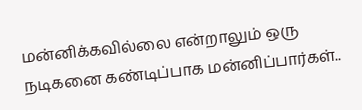மன்னிக்கவில்லை என்றாலும் ஒரு நடிகனை கண்டிப்பாக மன்னிப்பார்கள்..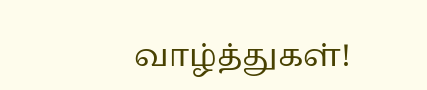வாழ்த்துகள்!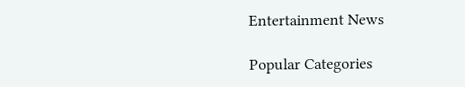Entertainment News

Popular Categories